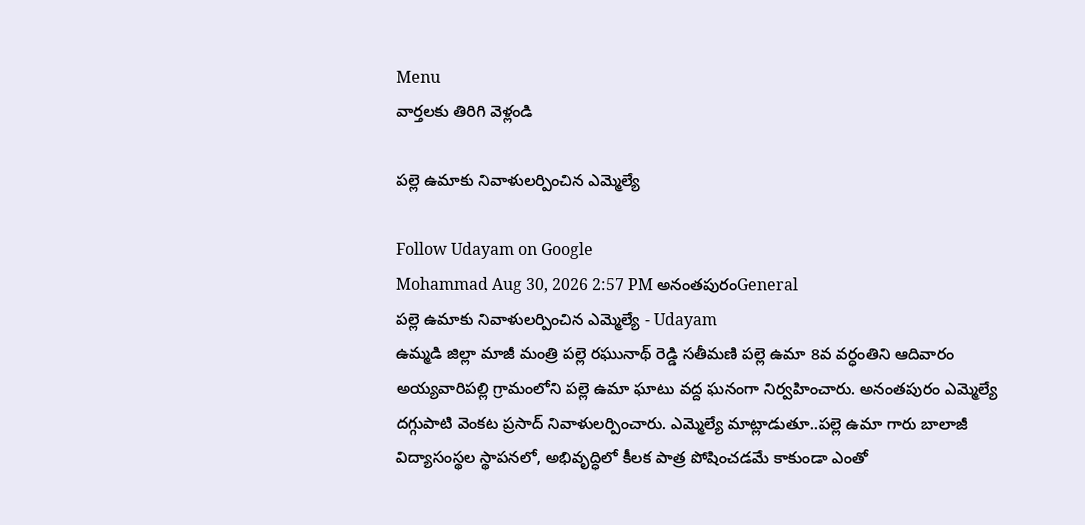Menu
వార్తలకు తిరిగి వెళ్లండి

పల్లె ఉమాకు నివాళులర్పించిన ఎమ్మెల్యే

Follow Udayam on Google
Mohammad Aug 30, 2026 2:57 PM అనంతపురంGeneral
పల్లె ఉమాకు నివాళులర్పించిన ఎమ్మెల్యే - Udayam
ఉమ్మడి జిల్లా మాజీ మంత్రి పల్లె రఘునాథ్ రెడ్డి సతీమణి పల్లె ఉమా 8వ వర్ధంతిని ఆదివారం అయ్యవారిపల్లి గ్రామంలోని పల్లె ఉమా ఘాటు వద్ద ఘనంగా నిర్వహించారు. అనంతపురం ఎమ్మెల్యే దగ్గుపాటి వెంకట ప్రసాద్ నివాళులర్పించారు. ఎమ్మెల్యే మాట్లాడుతూ..పల్లె ఉమా గారు బాలాజీ విద్యాసంస్థల స్థాపనలో, అభివృద్ధిలో కీలక పాత్ర పోషించడమే కాకుండా ఎంతో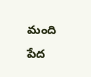మంది పేద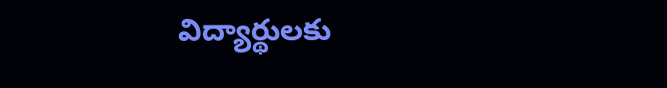విద్యార్థులకు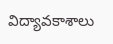విద్యావకాశాలు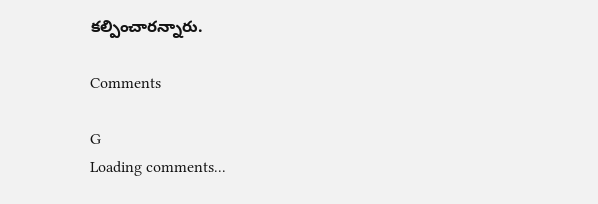కల్పించారన్నారు.

Comments

G
Loading comments...